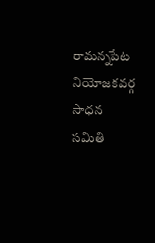రామన్నపేట నియోజకవర్గ సాధన సమితి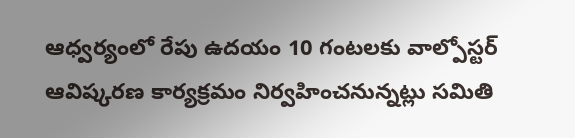ఆధ్వర్యంలో రేపు ఉదయం 10 గంటలకు వాల్పోస్టర్ ఆవిష్కరణ కార్యక్రమం నిర్వహించనున్నట్లు సమితి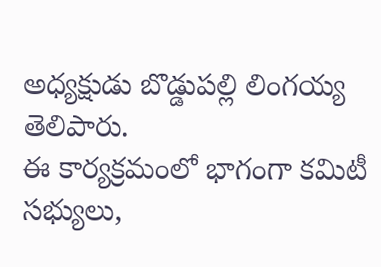అధ్యక్షుడు బొడ్డుపల్లి లింగయ్య తెలిపారు.
ఈ కార్యక్రమంలో భాగంగా కమిటీ సభ్యులు,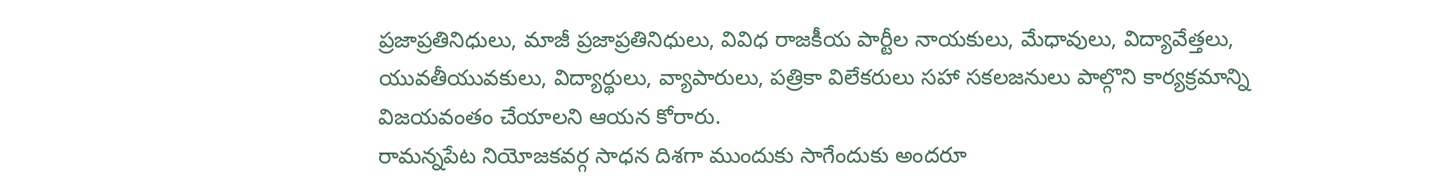ప్రజాప్రతినిధులు, మాజీ ప్రజాప్రతినిధులు, వివిధ రాజకీయ పార్టీల నాయకులు, మేధావులు, విద్యావేత్తలు, యువతీయువకులు, విద్యార్థులు, వ్యాపారులు, పత్రికా విలేకరులు సహా సకలజనులు పాల్గొని కార్యక్రమాన్ని విజయవంతం చేయాలని ఆయన కోరారు.
రామన్నపేట నియోజకవర్గ సాధన దిశగా ముందుకు సాగేందుకు అందరూ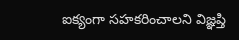ఐక్యంగా సహకరించాలని విజ్ఞప్తి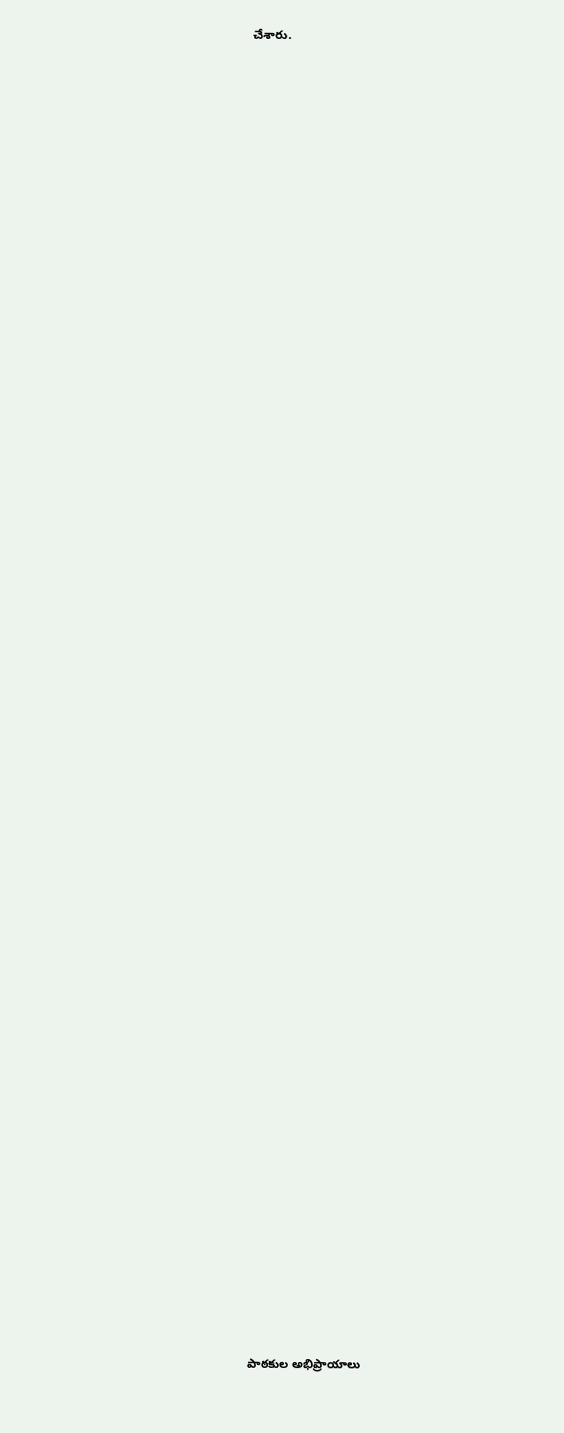చేశారు.

















































పాఠకుల అభిప్రాయాలు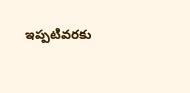ఇప్పటివరకు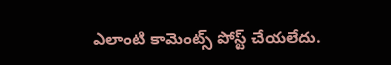ఎలాంటి కామెంట్స్ పోస్ట్ చేయలేదు.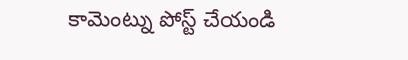కామెంట్ను పోస్ట్ చేయండి